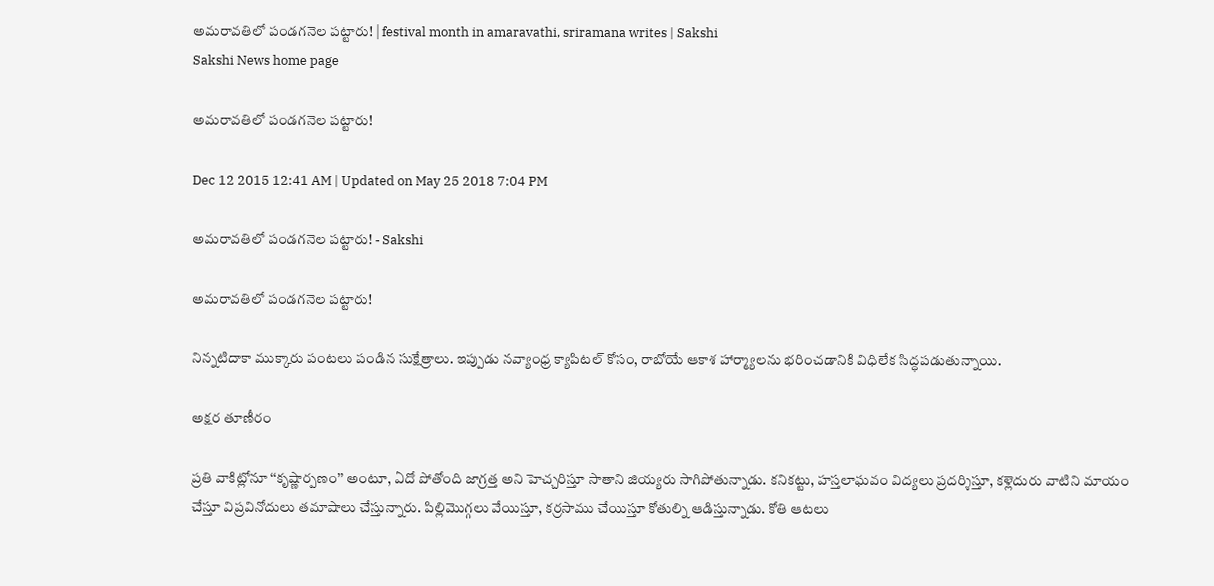అమరావతిలో పండగనెల పట్టారు! | festival month in amaravathi, sriramana writes | Sakshi
Sakshi News home page

అమరావతిలో పండగనెల పట్టారు!

Dec 12 2015 12:41 AM | Updated on May 25 2018 7:04 PM

అమరావతిలో పండగనెల పట్టారు! - Sakshi

అమరావతిలో పండగనెల పట్టారు!

నిన్నటిదాకా ముక్కారు పంటలు పండిన సుక్షేత్రాలు. ఇప్పుడు నవ్యాంధ్ర క్యాపిటల్ కోసం, రాబోయే ఆకాశ హార్మ్యాలను భరించడానికి విధిలేక సిద్ధపడుతున్నాయి.

అక్షర తూణీరం

ప్రతి వాకిట్లోనూ ‘‘కృష్ణార్పణం’’ అంటూ, ఏదో పోతోంది జాగ్రత్త అని హెచ్చరిస్తూ సాతాని జియ్యరు సాగిపోతున్నాడు. కనికట్టు, హస్తలాఘవం విద్యలు ప్రదర్శిస్తూ, కళ్లెదురు వాటిని మాయం చేస్తూ విప్రవినోదులు తమాషాలు చేస్తున్నారు. పిల్లిమొగ్గలు వేయిస్తూ, కర్రసాము చేయిస్తూ కోతుల్ని ఆడిస్తున్నాడు. కోతి ఆటలు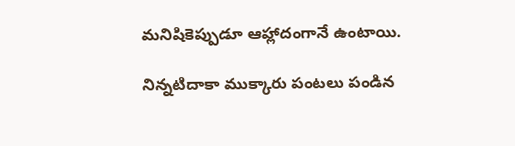మనిషికెప్పుడూ ఆహ్లాదంగానే ఉంటాయి.

నిన్నటిదాకా ముక్కారు పంటలు పండిన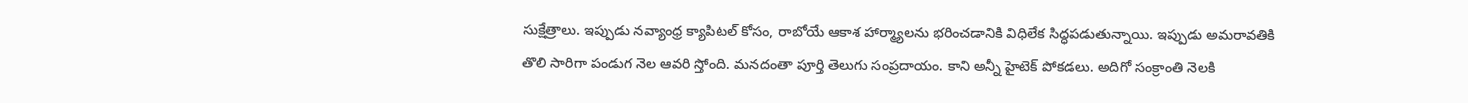సుక్షేత్రాలు. ఇప్పుడు నవ్యాంధ్ర క్యాపిటల్ కోసం, రాబోయే ఆకాశ హార్మ్యాలను భరించడానికి విధిలేక సిద్ధపడుతున్నాయి. ఇప్పుడు అమరావతికి తొలి సారిగా పండుగ నెల ఆవరి స్తోంది. మనదంతా పూర్తి తెలుగు సంప్రదాయం. కాని అన్నీ హైటెక్ పోకడలు. అదిగో సంక్రాంతి నెలకి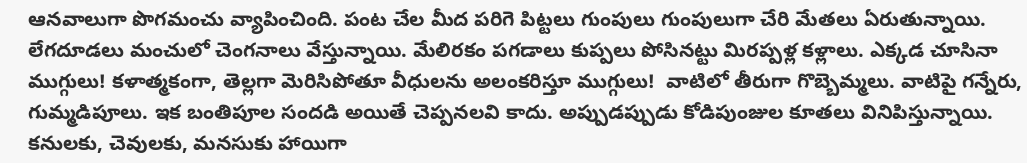ఆనవాలుగా పొగమంచు వ్యాపించింది. పంట చేల మీద పరిగె పిట్టలు గుంపులు గుంపులుగా చేరి మేతలు ఏరుతున్నాయి. లేగదూడలు మంచులో చెంగనాలు వేస్తున్నాయి. మేలిరకం పగడాలు కుప్పలు పోసినట్టు మిరప్పళ్ల కళ్లాలు. ఎక్కడ చూసినా ముగ్గులు! కళాత్మకంగా, తెల్లగా మెరిసిపోతూ వీధులను అలంకరిస్తూ ముగ్గులు!  వాటిలో తీరుగా గొబ్బెమ్మలు. వాటిపై గన్నేరు, గుమ్మడిపూలు. ఇక బంతిపూల సందడి అయితే చెప్పనలవి కాదు. అప్పుడప్పుడు కోడిపుంజుల కూతలు వినిపిస్తున్నాయి. కనులకు, చెవులకు, మనసుకు హాయిగా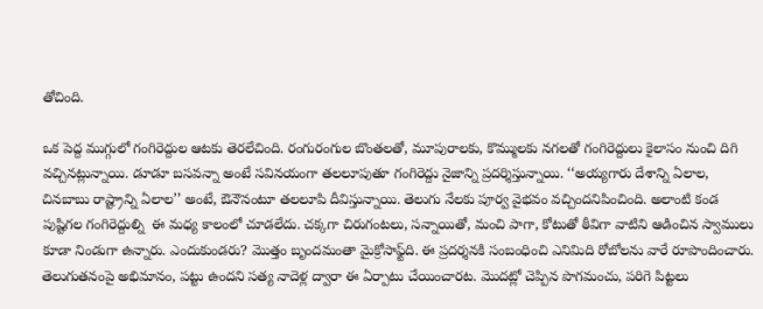తోచింది.

ఒక పెద్ద ముగ్గులో గంగిరెద్దుల ఆటకు తెరలేచింది. రంగురంగుల బొంతలతో, మూపురాలకు, కొమ్ములకు నగలతో గంగిరెద్దులు కైలాసం నుంచి దిగి వచ్చినట్లున్నాయి. డూడూ బసవన్నా అంటే సవినయంగా తలలూపుతూ గంగిరెద్దు నైజాన్ని ప్రదర్శిస్తున్నాయి. ‘‘అయ్యగారు దేశాన్ని ఏలాల, చినబాబు రాష్ట్రాన్ని ఏలాల’’ అంటే, ఔనౌనంటూ తలలూపి దీవిస్తున్నాయి. తెలుగు నేలకు పూర్వ వైభవం వచ్చిందనిపించింది. అలాంటి కండ పుష్టిగల గంగిరెద్దుల్ని  ఈ మధ్య కాలంలో చూడలేదు. చక్కగా చిరుగంటలు, సన్నాయితో, మంచి పాగా, కోటుతో ఠీవిగా వాటిని ఆడించిన స్వాములు కూడా నిండుగా ఉన్నారు. ఎందుకుండరు? మొత్తం బృందమంతా మైక్రోసాఫ్ట్‌ది. ఈ ప్రదర్శనకి సంబంధించి ఎనిమిది రోబోలను వారే రూపొందించారు. తెలుగుతనంపై అభిమానం, పట్టు ఉందని సత్య నాదెళ్ల ద్వారా ఈ ఏర్పాటు చేయించారట. మొదట్లో చెప్పిన పొగమంచు, పరిగె పిట్టలు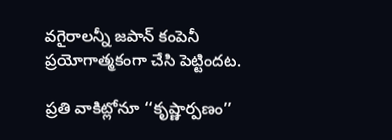వగైరాలన్నీ జపాన్ కంపెనీ ప్రయోగాత్మకంగా చేసి పెట్టిందట.

ప్రతి వాకిట్లోనూ ‘‘కృష్ణార్పణం’’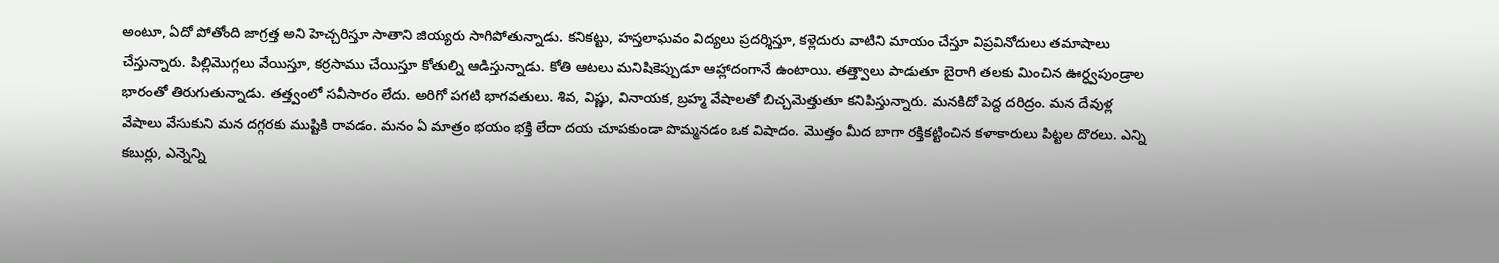అంటూ, ఏదో పోతోంది జాగ్రత్త అని హెచ్చరిస్తూ సాతాని జియ్యరు సాగిపోతున్నాడు. కనికట్టు, హస్తలాఘవం విద్యలు ప్రదర్శిస్తూ, కళ్లెదురు వాటిని మాయం చేస్తూ విప్రవినోదులు తమాషాలు చేస్తున్నారు. పిల్లిమొగ్గలు వేయిస్తూ, కర్రసాము చేయిస్తూ కోతుల్ని ఆడిస్తున్నాడు. కోతి ఆటలు మనిషికెప్పుడూ ఆహ్లాదంగానే ఉంటాయి. తత్త్వాలు పాడుతూ బైరాగి తలకు మించిన ఊర్ధ్వపుండ్రాల భారంతో తిరుగుతున్నాడు. తత్త్వంలో సవీసారం లేదు. అరిగో పగటి భాగవతులు. శివ, విష్ణు, వినాయక, బ్రహ్మ వేషాలతో బిచ్చమెత్తుతూ కనిపిస్తున్నారు. మనకిదో పెద్ద దరిద్రం. మన దేవుళ్ల వేషాలు వేసుకుని మన దగ్గరకు ముష్టికి రావడం. మనం ఏ మాత్రం భయం భక్తి లేదా దయ చూపకుండా పొమ్మనడం ఒక విషాదం. మొత్తం మీద బాగా రక్తికట్టించిన కళాకారులు పిట్టల దొరలు. ఎన్ని కబుర్లు, ఎన్నెన్ని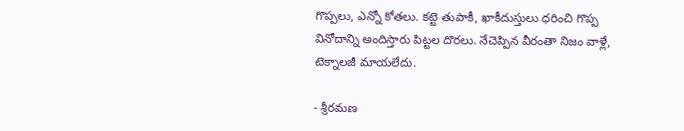గొప్పలు, ఎన్నో కోతలు. కట్టె తుపాకీ, ఖాకీదుస్తులు ధరించి గొప్ప వినోదాన్ని అందిస్తారు పిట్టల దొరలు. నేచెప్పిన వీరంతా నిజం వాళ్లే, టెక్నాలజీ మాయలేదు.

- శ్రీరమణ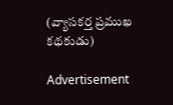(వ్యాసకర్త ప్రముఖ కథకుడు)

Advertisement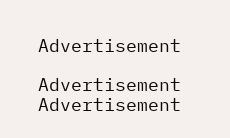Advertisement

Advertisement
Advertisement